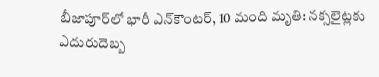బీజాపూర్‌లో భారీ ఎన్‌కౌంటర్, 10 మంది మృతి: నక్సలైట్లకు ఎదురుదెబ్బ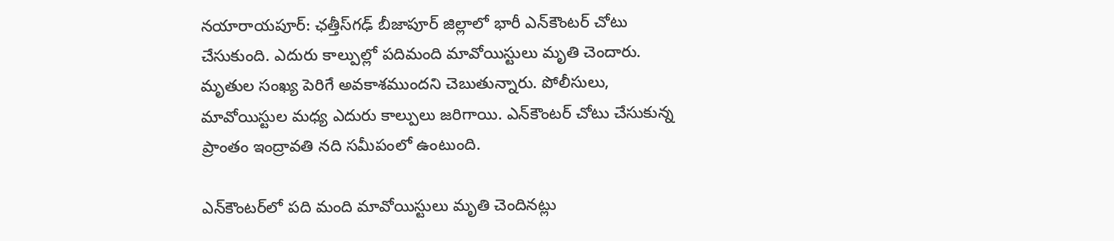నయారాయపూర్: ఛత్తీస్‌గఢ్ బీజాపూర్ జిల్లాలో భారీ ఎన్‌కౌంటర్ చోటు చేసుకుంది. ఎదురు కాల్పుల్లో పదిమంది మావోయిస్టులు మృతి చెందారు. మృతుల సంఖ్య పెరిగే అవకాశముందని చెబుతున్నారు. పోలీసులు, మావోయిస్టుల మధ్య ఎదురు కాల్పులు జరిగాయి. ఎన్‌కౌంటర్ చోటు చేసుకున్న ప్రాంతం ఇంద్రావతి నది సమీపంలో ఉంటుంది.

ఎన్‌కౌంటర్‌లో పది మంది మావోయిస్టులు మృతి చెందినట్లు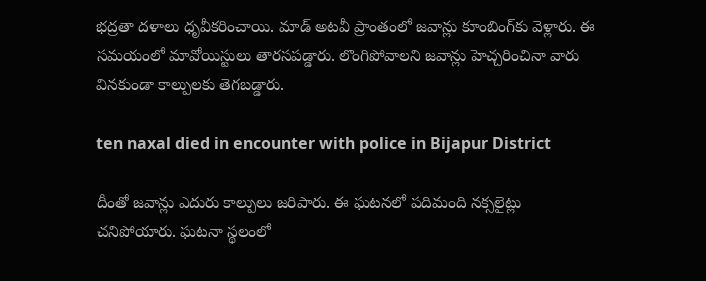భద్రతా దళాలు ధృవీకరించాయి. మాడ్ అటవీ ప్రాంతంలో జవాన్లు కూంబింగ్‌కు వెళ్లారు. ఈ సమయంలో మావోయిస్టులు తారసపడ్డారు. లొంగిపోవాలని జవాన్లు హెచ్చరించినా వారు వినకుండా కాల్పులకు తెగబడ్డారు.

ten naxal died in encounter with police in Bijapur District

దీంతో జవాన్లు ఎదురు కాల్పులు జరిపారు. ఈ ఘటనలో పదిమంది నక్సలైట్లు చనిపోయారు. ఘటనా స్థలంలో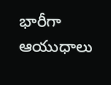భారీగా ఆయుధాలు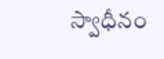స్వాధీనం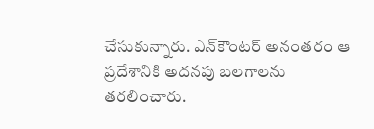చేసుకున్నారు. ఎన్‌కౌంటర్ అనంతరం ఆ ప్రదేశానికి అదనపు బలగాలను తరలించారు.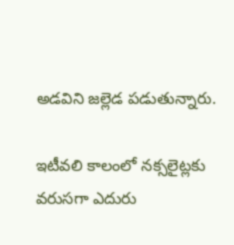అడవిని జల్లెడ పడుతున్నారు.

ఇటీవలి కాలంలో నక్సలైట్లకు వరుసగా ఎదురు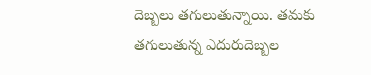దెబ్బలు తగులుతున్నాయి. తమకు తగులుతున్న ఎదురుదెబ్బల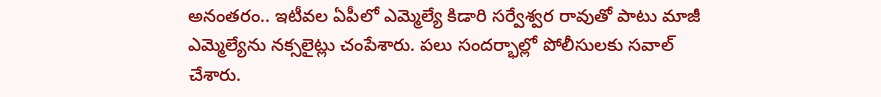అనంతరం.. ఇటీవల ఏపీలో ఎమ్మెల్యే కిడారి సర్వేశ్వర రావుతో పాటు మాజీ ఎమ్మెల్యేను నక్సలైట్లు చంపేశారు. పలు సందర్భాల్లో పోలీసులకు సవాల్ చేశారు.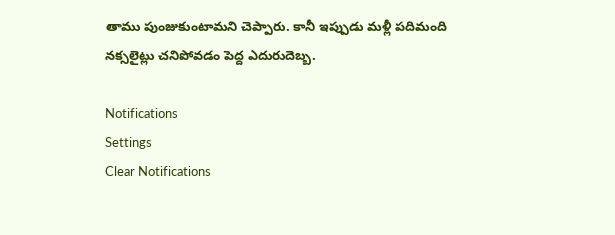తాము పుంజుకుంటామని చెప్పారు. కానీ ఇప్పుడు మళ్లీ పదిమంది నక్సలైట్లు చనిపోవడం పెద్ద ఎదురుదెబ్బ.

Notifications
Settings
Clear Notifications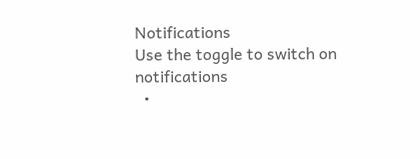Notifications
Use the toggle to switch on notifications
  •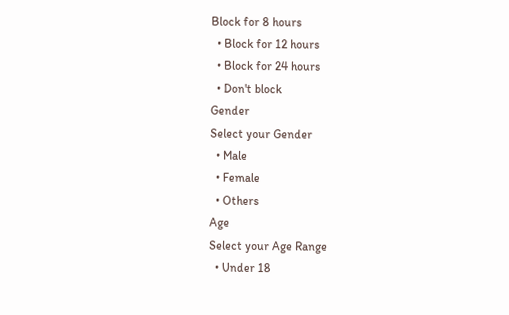Block for 8 hours
  • Block for 12 hours
  • Block for 24 hours
  • Don't block
Gender
Select your Gender
  • Male
  • Female
  • Others
Age
Select your Age Range
  • Under 18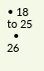• 18 to 25
  • 26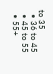to 35
  • 36 to 45
  • 45 to 55
  • 55+